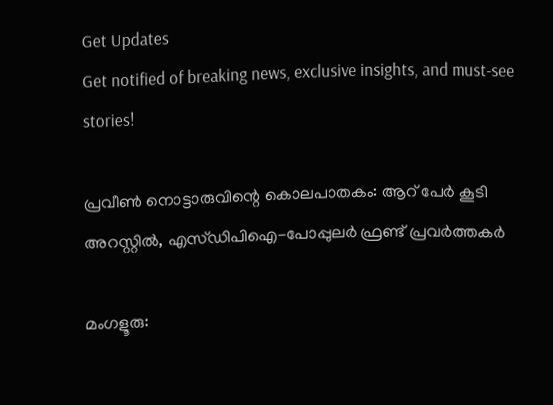Get Updates
Get notified of breaking news, exclusive insights, and must-see stories!

പ്രവീണ്‍ നൊട്ടാരുവിന്റെ കൊലപാതകം: ആറ് പേര്‍ കൂടി അറസ്റ്റില്‍, എസ്ഡിപിഐ-പോപ്പുലര്‍ ഫ്രണ്ട് പ്രവര്‍ത്തകര്‍

മംഗളൂരു: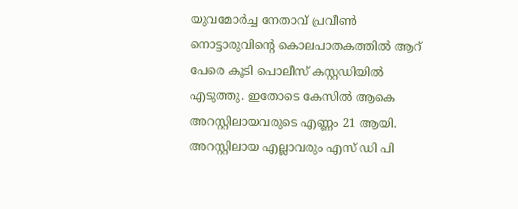യുവമോര്‍ച്ച നേതാവ് പ്രവീണ്‍ നൊട്ടാരുവിന്റെ കൊലപാതകത്തില്‍ ആറ് പേരെ കൂടി പൊലീസ് കസ്റ്റഡിയില്‍ എടുത്തു. ഇതോടെ കേസില്‍ ആകെ അറസ്റ്റിലായവരുടെ എണ്ണം 21 ആയി. അറസ്റ്റിലായ എല്ലാവരും എസ് ഡി പി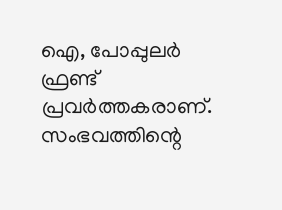ഐ, പോപ്പുലര്‍ ഫ്രണ്ട് പ്രവര്‍ത്തകരാണ്. സംഭവത്തിന്റെ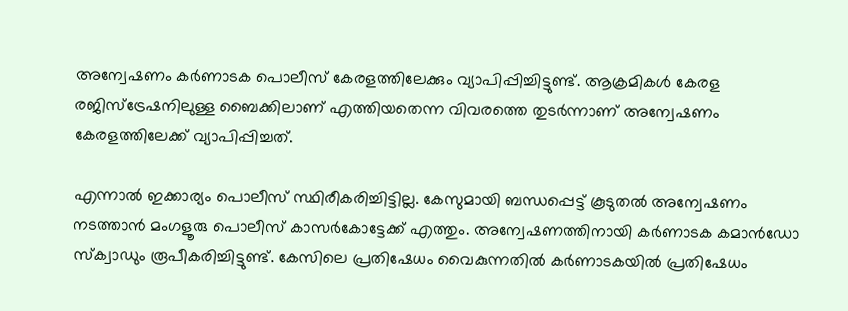അന്വേഷണം കര്‍ണാടക പൊലീസ് കേരളത്തിലേക്കും വ്യാപിപ്പിച്ചിട്ടുണ്ട്. ആക്രമികള്‍ കേരള രജിസ്‌ട്രേഷനിലുള്ള ബൈക്കിലാണ് എത്തിയതെന്ന വിവരത്തെ തുടര്‍ന്നാണ് അന്വേഷണം കേരളത്തിലേക്ക് വ്യാപിപ്പിച്ചത്.

എന്നാല്‍ ഇക്കാര്യം പൊലീസ് സ്ഥിരീകരിച്ചിട്ടില്ല. കേസുമായി ബന്ധപ്പെട്ട് കൂടുതല്‍ അന്വേഷണം നടത്താന്‍ മംഗളൂരു പൊലീസ് കാസര്‍കോട്ടേക്ക് എത്തും. അന്വേഷണത്തിനായി കര്‍ണാടക കമാന്‍ഡോ സ്‌ക്വാഡും രൂപീകരിച്ചിട്ടുണ്ട്. കേസിലെ പ്രതിഷേധം വൈകുന്നതില്‍ കര്‍ണാടകയില്‍ പ്രതിഷേധം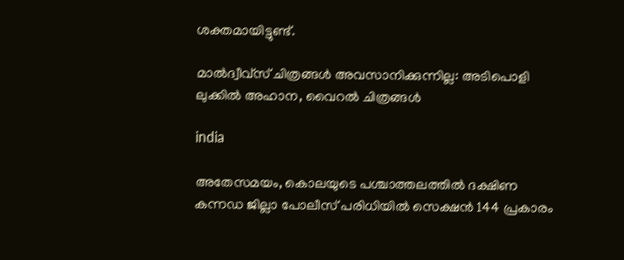ശക്തമായിട്ടുണ്ട്.

മാൽദ്വീവ്സ് ചിത്രങ്ങൾ അവസാനിക്കുന്നില്ല: അടിപൊളി ലുക്കിൽ അഹാന, വൈറൽ ചിത്രങ്ങൾ

india

അതേസമയം, കൊലയുടെ പശ്ചാത്തലത്തില്‍ ദക്ഷിണ കന്നഡ ജില്ലാ പോലീസ് പരിധിയില്‍ സെക്ഷന്‍ 144 പ്രകാരം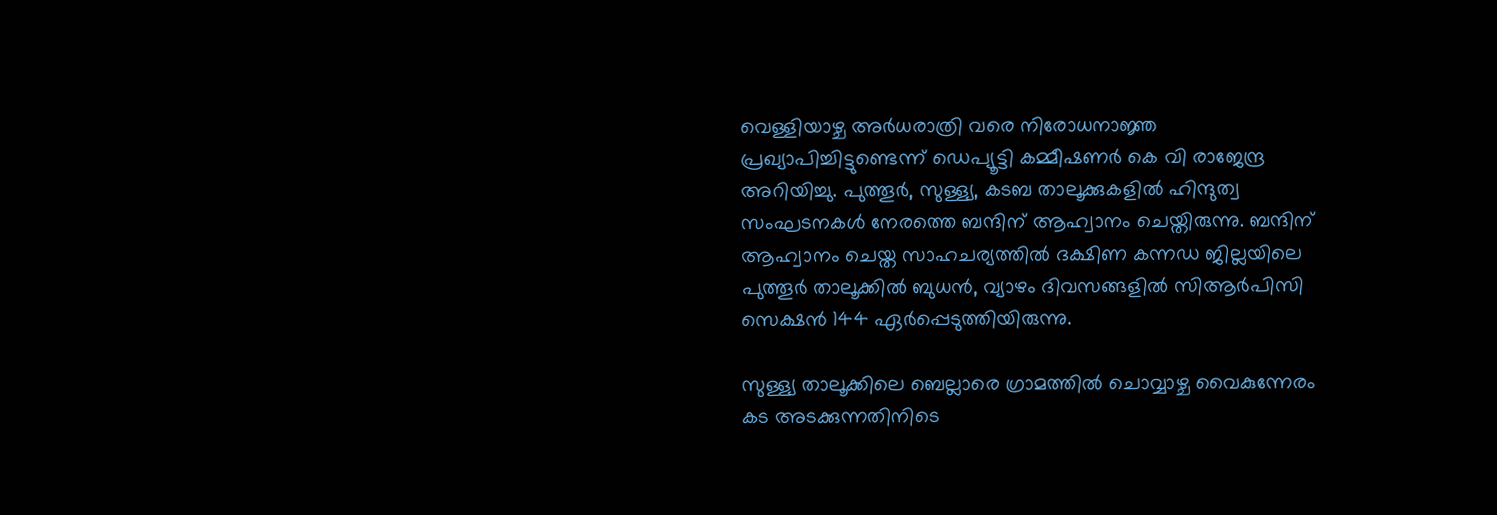വെള്ളിയാഴ്ച അര്‍ധരാത്രി വരെ നിരോധനാജ്ഞ പ്രഖ്യാപിച്ചിട്ടുണ്ടെന്ന് ഡെപ്യൂട്ടി കമ്മീഷണര്‍ കെ വി രാജേന്ദ്ര അറിയിച്ചു. പുത്തൂര്‍, സുള്ള്യ, കടബ താലൂക്കുകളില്‍ ഹിന്ദുത്വ സംഘടനകള്‍ നേരത്തെ ബന്ദിന് ആഹ്വാനം ചെയ്തിരുന്നു. ബന്ദിന് ആഹ്വാനം ചെയ്ത സാഹചര്യത്തില്‍ ദക്ഷിണ കന്നഡ ജില്ലയിലെ പുത്തൂര്‍ താലൂക്കില്‍ ബുധന്‍, വ്യാഴം ദിവസങ്ങളില്‍ സിആര്‍പിസി സെക്ഷന്‍ 144 ഏര്‍പ്പെടുത്തിയിരുന്നു.

സുള്ള്യ താലൂക്കിലെ ബെല്ലാരെ ഗ്രാമത്തില്‍ ചൊവ്വാഴ്ച വൈകുന്നേരം കട അടക്കുന്നതിനിടെ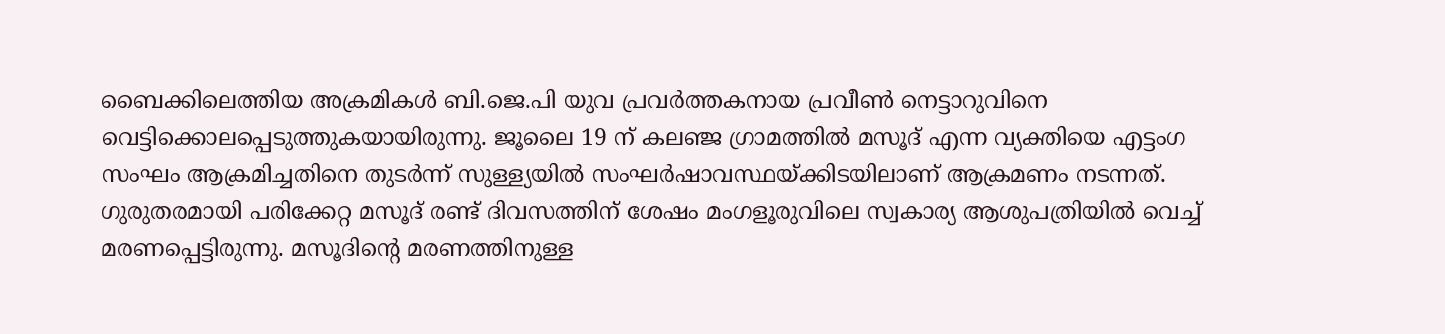ബൈക്കിലെത്തിയ അക്രമികള്‍ ബി.ജെ.പി യുവ പ്രവര്‍ത്തകനായ പ്രവീണ്‍ നെട്ടാറുവിനെ വെട്ടിക്കൊലപ്പെടുത്തുകയായിരുന്നു. ജൂലൈ 19 ന് കലഞ്ജ ഗ്രാമത്തില്‍ മസൂദ് എന്ന വ്യക്തിയെ എട്ടംഗ സംഘം ആക്രമിച്ചതിനെ തുടര്‍ന്ന് സുള്ള്യയില്‍ സംഘര്‍ഷാവസ്ഥയ്ക്കിടയിലാണ് ആക്രമണം നടന്നത്. ഗുരുതരമായി പരിക്കേറ്റ മസൂദ് രണ്ട് ദിവസത്തിന് ശേഷം മംഗളൂരുവിലെ സ്വകാര്യ ആശുപത്രിയില്‍ വെച്ച് മരണപ്പെട്ടിരുന്നു. മസൂദിന്റെ മരണത്തിനുള്ള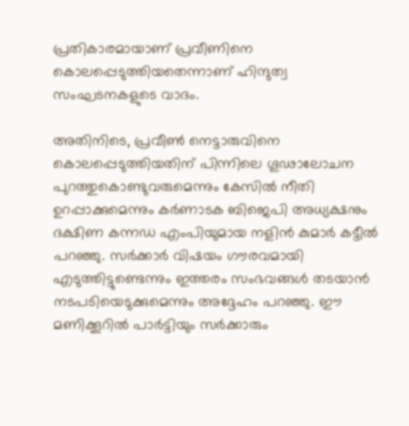പ്രതികാരമായാണ് പ്രവീണിനെ കൊലപ്പെടുത്തിയതെന്നാണ് ഹിന്ദുത്വ സംഘടനകളുടെ വാദം.

അതിനിടെ, പ്രവീണ്‍ നെട്ടാരുവിനെ കൊലപ്പെടുത്തിയതിന് പിന്നിലെ ഗൂഢാലോചന പുറത്തുകൊണ്ടുവരുമെന്നും കേസില്‍ നീതി ഉറപ്പാക്കുമെന്നും കര്‍ണാടക ബിജെപി അധ്യക്ഷനും ദക്ഷിണ കന്നഡ എംപിയുമായ നളിന്‍ കുമാര്‍ കട്ടീല്‍ പറഞ്ഞു. സര്‍ക്കാര്‍ വിഷയം ഗൗരവമായി എടുത്തിട്ടുണ്ടെന്നും ഇത്തരം സംഭവങ്ങള്‍ തടയാന്‍ നടപടിയെടുക്കുമെന്നും അദ്ദേഹം പറഞ്ഞു. ഈ മണിക്കൂറില്‍ പാര്‍ട്ടിയും സര്‍ക്കാരും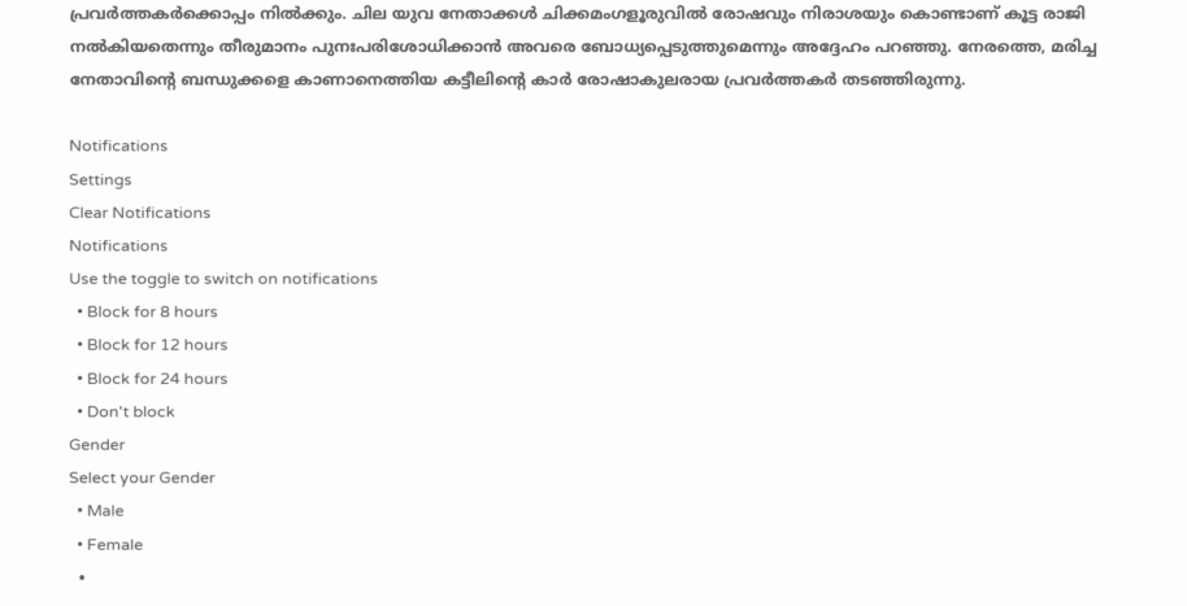പ്രവര്‍ത്തകര്‍ക്കൊപ്പം നില്‍ക്കും. ചില യുവ നേതാക്കള്‍ ചിക്കമംഗളൂരുവില്‍ രോഷവും നിരാശയും കൊണ്ടാണ് കൂട്ട രാജി നല്‍കിയതെന്നും തീരുമാനം പുനഃപരിശോധിക്കാന്‍ അവരെ ബോധ്യപ്പെടുത്തുമെന്നും അദ്ദേഹം പറഞ്ഞു. നേരത്തെ, മരിച്ച നേതാവിന്റെ ബന്ധുക്കളെ കാണാനെത്തിയ കട്ടീലിന്റെ കാര്‍ രോഷാകുലരായ പ്രവര്‍ത്തകര്‍ തടഞ്ഞിരുന്നു.

Notifications
Settings
Clear Notifications
Notifications
Use the toggle to switch on notifications
  • Block for 8 hours
  • Block for 12 hours
  • Block for 24 hours
  • Don't block
Gender
Select your Gender
  • Male
  • Female
  •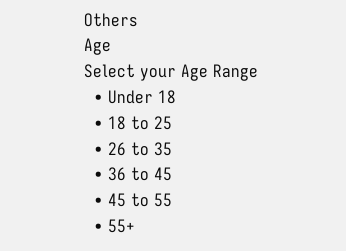Others
Age
Select your Age Range
  • Under 18
  • 18 to 25
  • 26 to 35
  • 36 to 45
  • 45 to 55
  • 55+